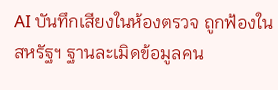AI บันทึกเสียงในห้องตรวจ ถูกฟ้องในสหรัฐฯ ฐานละเมิดข้อมูลคน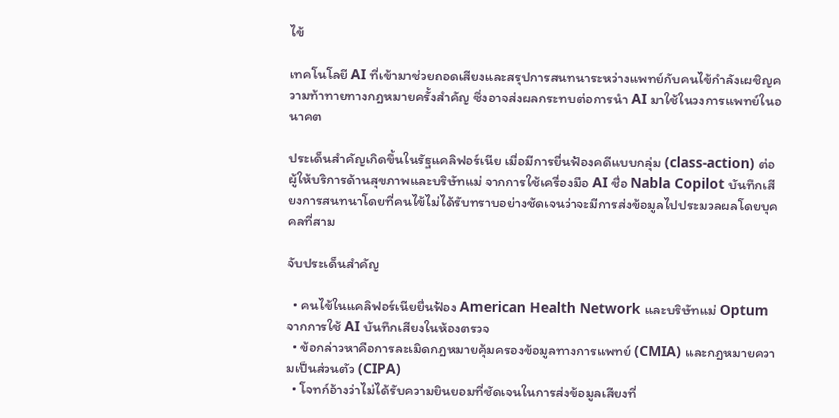ไข้

เทคโนโลยี AI ที่เข้ามาช่วยถอดเสียงและสรุปการสนทนาระหว่างแพทย์กับคนไข้กำลังเผชิญความท้าทายทางกฎหมายครั้งสำคัญ ซึ่งอาจส่งผลกระทบต่อการนำ AI มาใช้ในวงการแพทย์ในอนาคต

ประเด็นสำคัญเกิดขึ้นในรัฐแคลิฟอร์เนีย เมื่อมีการยื่นฟ้องคดีแบบกลุ่ม (class-action) ต่อผู้ให้บริการด้านสุขภาพและบริษัทแม่ จากการใช้เครื่องมือ AI ชื่อ Nabla Copilot บันทึกเสียงการสนทนาโดยที่คนไข้ไม่ได้รับทราบอย่างชัดเจนว่าจะมีการส่งข้อมูลไปประมวลผลโดยบุคคลที่สาม

จับประเด็นสำคัญ

  • คนไข้ในแคลิฟอร์เนียยื่นฟ้อง American Health Network และบริษัทแม่ Optum จากการใช้ AI บันทึกเสียงในห้องตรวจ
  • ข้อกล่าวหาคือการละเมิดกฎหมายคุ้มครองข้อมูลทางการแพทย์ (CMIA) และกฎหมายความเป็นส่วนตัว (CIPA)
  • โจทก์อ้างว่าไม่ได้รับความยินยอมที่ชัดเจนในการส่งข้อมูลเสียงที่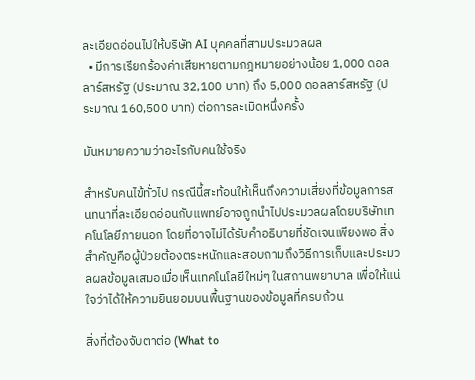ละเอียดอ่อนไปให้บริษัท AI บุคคลที่สามประมวลผล
  • มีการเรียกร้องค่าเสียหายตามกฎหมายอย่างน้อย 1,000 ดอลลาร์สหรัฐ (ประมาณ 32,100 บาท) ถึง 5,000 ดอลลาร์สหรัฐ (ประมาณ 160,500 บาท) ต่อการละเมิดหนึ่งครั้ง

มันหมายความว่าอะไรกับคนใช้จริง

สำหรับคนไข้ทั่วไป กรณีนี้สะท้อนให้เห็นถึงความเสี่ยงที่ข้อมูลการสนทนาที่ละเอียดอ่อนกับแพทย์อาจถูกนำไปประมวลผลโดยบริษัทเทคโนโลยีภายนอก โดยที่อาจไม่ได้รับคำอธิบายที่ชัดเจนเพียงพอ สิ่งสำคัญคือผู้ป่วยต้องตระหนักและสอบถามถึงวิธีการเก็บและประมวลผลข้อมูลเสมอเมื่อเห็นเทคโนโลยีใหม่ๆ ในสถานพยาบาล เพื่อให้แน่ใจว่าได้ให้ความยินยอมบนพื้นฐานของข้อมูลที่ครบถ้วน

สิ่งที่ต้องจับตาต่อ (What to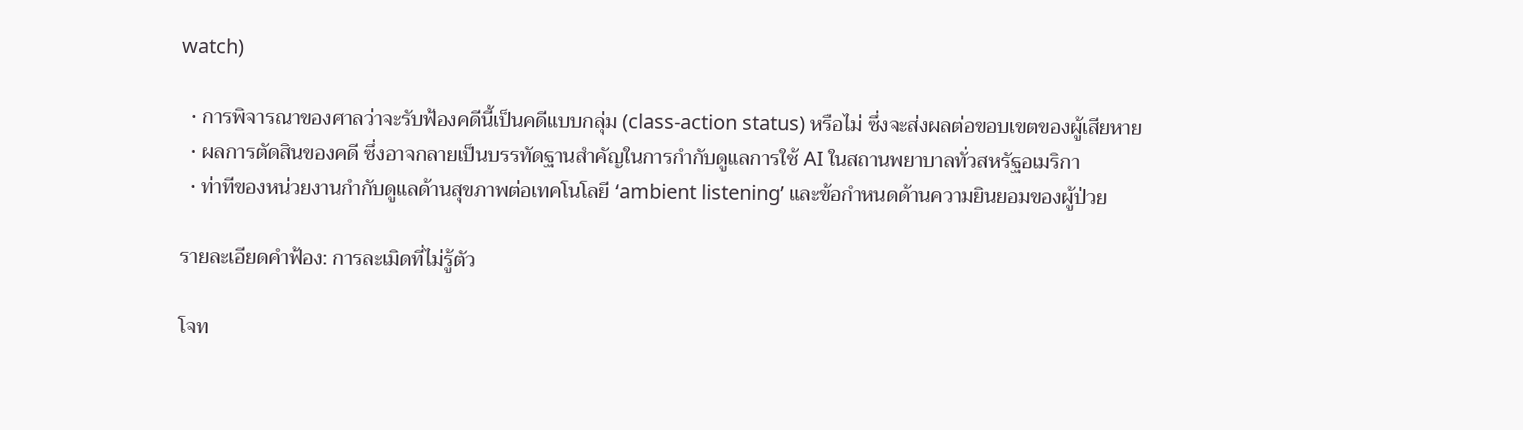watch)

  • การพิจารณาของศาลว่าจะรับฟ้องคดีนี้เป็นคดีแบบกลุ่ม (class-action status) หรือไม่ ซึ่งจะส่งผลต่อขอบเขตของผู้เสียหาย
  • ผลการตัดสินของคดี ซึ่งอาจกลายเป็นบรรทัดฐานสำคัญในการกำกับดูแลการใช้ AI ในสถานพยาบาลทั่วสหรัฐอเมริกา
  • ท่าทีของหน่วยงานกำกับดูแลด้านสุขภาพต่อเทคโนโลยี ‘ambient listening’ และข้อกำหนดด้านความยินยอมของผู้ป่วย

รายละเอียดคำฟ้อง: การละเมิดที่ไม่รู้ตัว

โจท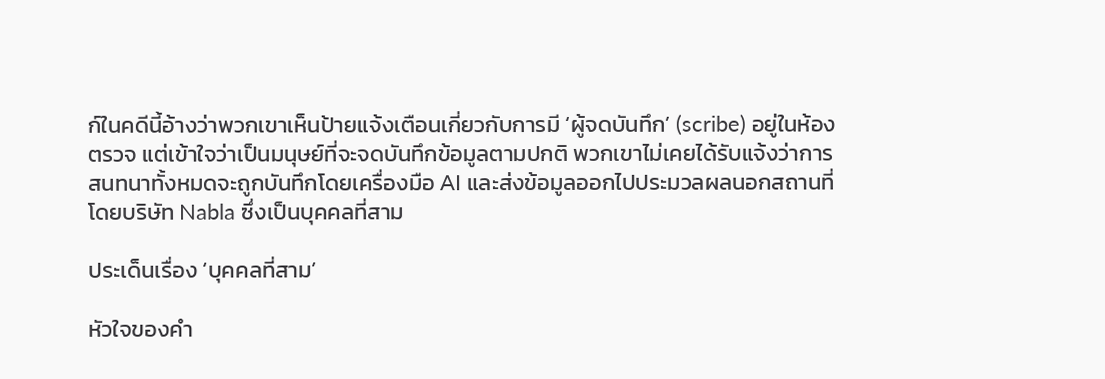ก์ในคดีนี้อ้างว่าพวกเขาเห็นป้ายแจ้งเตือนเกี่ยวกับการมี ‘ผู้จดบันทึก’ (scribe) อยู่ในห้องตรวจ แต่เข้าใจว่าเป็นมนุษย์ที่จะจดบันทึกข้อมูลตามปกติ พวกเขาไม่เคยได้รับแจ้งว่าการสนทนาทั้งหมดจะถูกบันทึกโดยเครื่องมือ AI และส่งข้อมูลออกไปประมวลผลนอกสถานที่โดยบริษัท Nabla ซึ่งเป็นบุคคลที่สาม

ประเด็นเรื่อง ‘บุคคลที่สาม’

หัวใจของคำ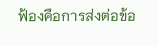ฟ้องคือการส่งต่อข้อ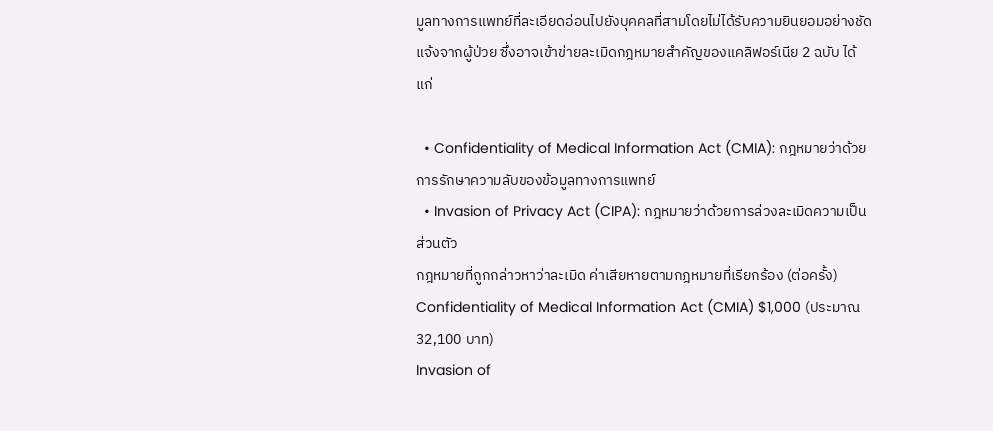มูลทางการแพทย์ที่ละเอียดอ่อนไปยังบุคคลที่สามโดยไม่ได้รับความยินยอมอย่างชัดแจ้งจากผู้ป่วย ซึ่งอาจเข้าข่ายละเมิดกฎหมายสำคัญของแคลิฟอร์เนีย 2 ฉบับ ได้แก่

  • Confidentiality of Medical Information Act (CMIA): กฎหมายว่าด้วยการรักษาความลับของข้อมูลทางการแพทย์
  • Invasion of Privacy Act (CIPA): กฎหมายว่าด้วยการล่วงละเมิดความเป็นส่วนตัว
กฎหมายที่ถูกกล่าวหาว่าละเมิด ค่าเสียหายตามกฎหมายที่เรียกร้อง (ต่อครั้ง)
Confidentiality of Medical Information Act (CMIA) $1,000 (ประมาณ 32,100 บาท)
Invasion of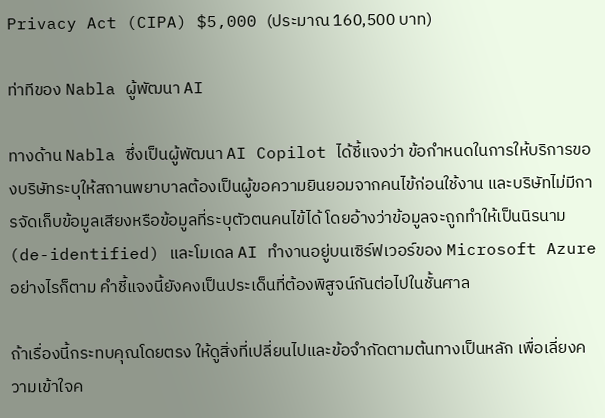Privacy Act (CIPA) $5,000 (ประมาณ 160,500 บาท)

ท่าทีของ Nabla ผู้พัฒนา AI

ทางด้าน Nabla ซึ่งเป็นผู้พัฒนา AI Copilot ได้ชี้แจงว่า ข้อกำหนดในการให้บริการของบริษัทระบุให้สถานพยาบาลต้องเป็นผู้ขอความยินยอมจากคนไข้ก่อนใช้งาน และบริษัทไม่มีการจัดเก็บข้อมูลเสียงหรือข้อมูลที่ระบุตัวตนคนไข้ได้ โดยอ้างว่าข้อมูลจะถูกทำให้เป็นนิรนาม (de-identified) และโมเดล AI ทำงานอยู่บนเซิร์ฟเวอร์ของ Microsoft Azure อย่างไรก็ตาม คำชี้แจงนี้ยังคงเป็นประเด็นที่ต้องพิสูจน์กันต่อไปในชั้นศาล

ถ้าเรื่องนี้กระทบคุณโดยตรง ให้ดูสิ่งที่เปลี่ยนไปและข้อจำกัดตามต้นทางเป็นหลัก เพื่อเลี่ยงความเข้าใจค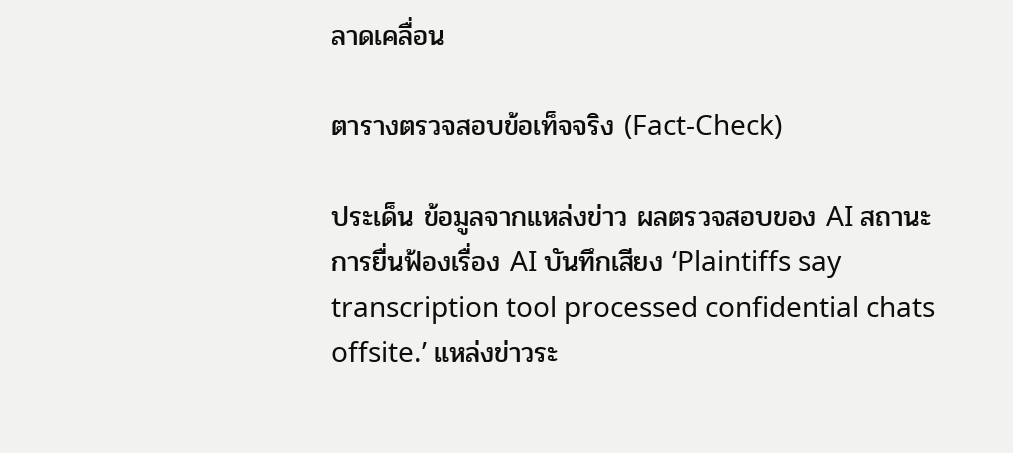ลาดเคลื่อน

ตารางตรวจสอบข้อเท็จจริง (Fact-Check)

ประเด็น ข้อมูลจากแหล่งข่าว ผลตรวจสอบของ AI สถานะ
การยื่นฟ้องเรื่อง AI บันทึกเสียง ‘Plaintiffs say transcription tool processed confidential chats offsite.’ แหล่งข่าวระ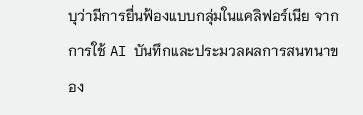บุว่ามีการยื่นฟ้องแบบกลุ่มในแคลิฟอร์เนีย จากการใช้ AI บันทึกและประมวลผลการสนทนาของ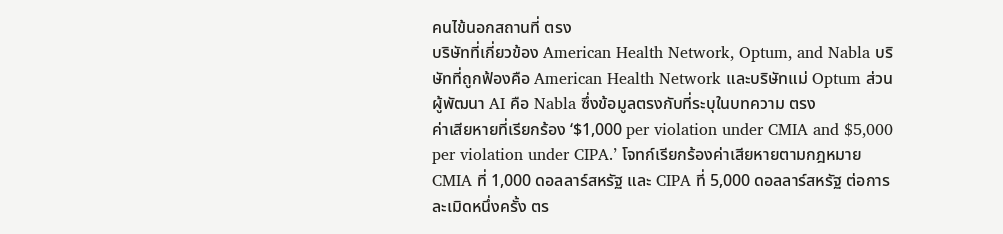คนไข้นอกสถานที่ ตรง
บริษัทที่เกี่ยวข้อง American Health Network, Optum, and Nabla บริษัทที่ถูกฟ้องคือ American Health Network และบริษัทแม่ Optum ส่วนผู้พัฒนา AI คือ Nabla ซึ่งข้อมูลตรงกับที่ระบุในบทความ ตรง
ค่าเสียหายที่เรียกร้อง ‘$1,000 per violation under CMIA and $5,000 per violation under CIPA.’ โจทก์เรียกร้องค่าเสียหายตามกฎหมาย CMIA ที่ 1,000 ดอลลาร์สหรัฐ และ CIPA ที่ 5,000 ดอลลาร์สหรัฐ ต่อการละเมิดหนึ่งครั้ง ตร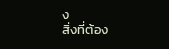ง
สิ่งที่ต้อง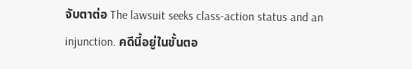จับตาต่อ The lawsuit seeks class-action status and an injunction. คดีนี้อยู่ในขั้นตอ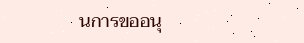นการขออนุ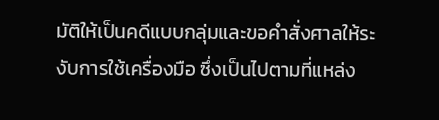มัติให้เป็นคดีแบบกลุ่มและขอคำสั่งศาลให้ระงับการใช้เครื่องมือ ซึ่งเป็นไปตามที่แหล่ง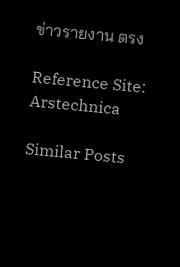ข่าวรายงาน ตรง

Reference Site: Arstechnica

Similar Posts